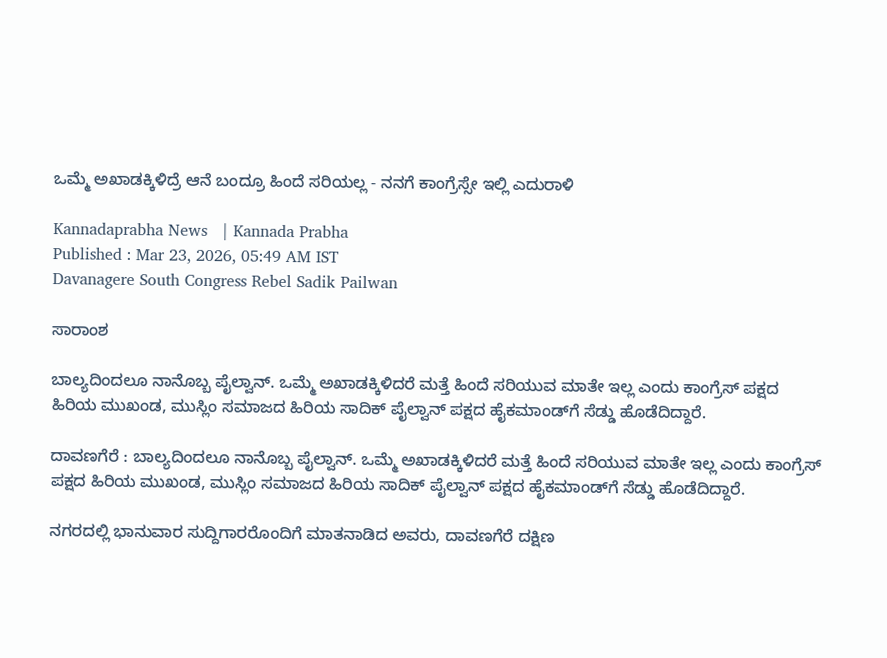ಒಮ್ಮೆ ಅಖಾಡಕ್ಕಿಳಿದ್ರೆ ಆನೆ ಬಂದ್ರೂ ಹಿಂದೆ ಸರಿಯಲ್ಲ - ನನಗೆ ಕಾಂಗ್ರೆಸ್ಸೇ ಇಲ್ಲಿ ಎದುರಾಳಿ

Kannadaprabha News   | Kannada Prabha
Published : Mar 23, 2026, 05:49 AM IST
Davanagere South Congress Rebel Sadik Pailwan

ಸಾರಾಂಶ

ಬಾಲ್ಯದಿಂದಲೂ ನಾನೊಬ್ಬ ಪೈಲ್ವಾನ್. ಒಮ್ಮೆ ಅಖಾಡಕ್ಕಿಳಿದರೆ ಮತ್ತೆ ಹಿಂದೆ ಸರಿಯುವ ಮಾತೇ ಇಲ್ಲ ಎಂದು ಕಾಂಗ್ರೆಸ್ ಪಕ್ಷದ ಹಿರಿಯ ಮುಖಂಡ, ಮುಸ್ಲಿಂ ಸಮಾಜದ ಹಿರಿಯ ಸಾದಿಕ್ ಪೈಲ್ವಾನ್ ಪಕ್ಷದ ಹೈಕಮಾಂಡ್‌ಗೆ ಸೆಡ್ಡು ಹೊಡೆದಿದ್ದಾರೆ.

ದಾವಣಗೆರೆ : ಬಾಲ್ಯದಿಂದಲೂ ನಾನೊಬ್ಬ ಪೈಲ್ವಾನ್. ಒಮ್ಮೆ ಅಖಾಡಕ್ಕಿಳಿದರೆ ಮತ್ತೆ ಹಿಂದೆ ಸರಿಯುವ ಮಾತೇ ಇಲ್ಲ ಎಂದು ಕಾಂಗ್ರೆಸ್ ಪಕ್ಷದ ಹಿರಿಯ ಮುಖಂಡ, ಮುಸ್ಲಿಂ ಸಮಾಜದ ಹಿರಿಯ ಸಾದಿಕ್ ಪೈಲ್ವಾನ್ ಪಕ್ಷದ ಹೈಕಮಾಂಡ್‌ಗೆ ಸೆಡ್ಡು ಹೊಡೆದಿದ್ದಾರೆ.

ನಗರದಲ್ಲಿ ಭಾನುವಾರ ಸುದ್ದಿಗಾರರೊಂದಿಗೆ ಮಾತನಾಡಿದ ಅವರು, ದಾವಣಗೆರೆ ದಕ್ಷಿಣ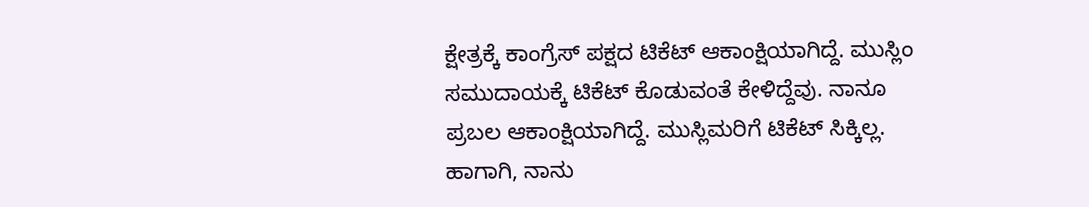ಕ್ಷೇತ್ರಕ್ಕೆ ಕಾಂಗ್ರೆಸ್ ಪಕ್ಷದ ಟಿಕೆಟ್ ಆಕಾಂಕ್ಷಿಯಾಗಿದ್ದೆ. ಮುಸ್ಲಿಂ ಸಮುದಾಯಕ್ಕೆ ಟಿಕೆಟ್ ಕೊಡುವಂತೆ ಕೇಳಿದ್ದೆವು. ನಾನೂ ಪ್ರಬಲ ಆಕಾಂಕ್ಷಿಯಾಗಿದ್ದೆ. ಮುಸ್ಲಿಮರಿಗೆ ಟಿಕೆಟ್ ಸಿಕ್ಕಿಲ್ಲ. ಹಾಗಾಗಿ, ನಾನು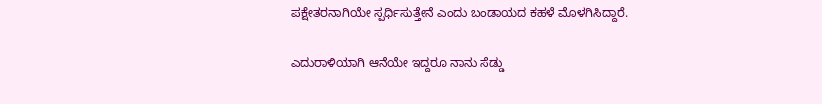ಪಕ್ಷೇತರನಾಗಿಯೇ ಸ್ಪರ್ಧಿಸುತ್ತೇನೆ ಎಂದು ಬಂಡಾಯದ ಕಹಳೆ ಮೊಳಗಿಸಿದ್ದಾರೆ.

ಎದುರಾಳಿಯಾಗಿ ಆನೆಯೇ ಇದ್ದರೂ ನಾನು ಸೆಡ್ಡು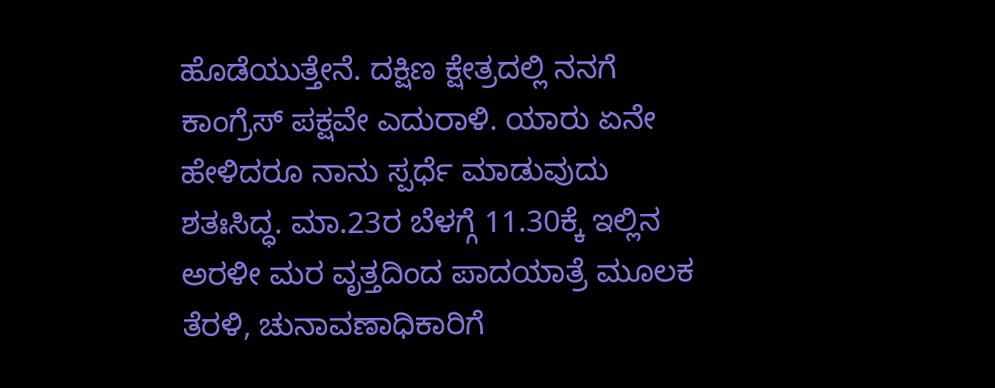ಹೊಡೆಯುತ್ತೇನೆ. ದಕ್ಷಿಣ ಕ್ಷೇತ್ರದಲ್ಲಿ ನನಗೆ ಕಾಂಗ್ರೆಸ್ ಪಕ್ಷವೇ ಎದುರಾಳಿ. ಯಾರು ಏನೇ ಹೇಳಿದರೂ ನಾನು ಸ್ಪರ್ಧೆ ಮಾಡುವುದು ಶತಃಸಿದ್ಧ. ಮಾ.23ರ ಬೆಳಗ್ಗೆ 11.30ಕ್ಕೆ ಇಲ್ಲಿನ ಅರಳೀ ಮರ ವೃತ್ತದಿಂದ ಪಾದಯಾತ್ರೆ ಮೂಲಕ ತೆರಳಿ, ಚುನಾವಣಾಧಿಕಾರಿಗೆ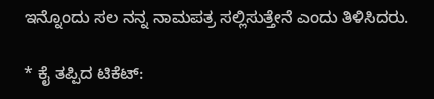ಇನ್ನೊಂದು ಸಲ ನನ್ನ ನಾಮಪತ್ರ ಸಲ್ಲಿಸುತ್ತೇನೆ ಎಂದು ತಿಳಿಸಿದರು.

* ಕೈ ತಪ್ಪಿದ ಟಿಕೆಟ್: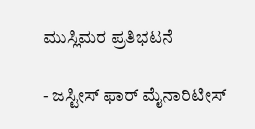ಮುಸ್ಲಿಮರ ಪ್ರತಿಭಟನೆ

- ಜಸ್ಟೀಸ್ ಫಾರ್ ಮೈನಾರಿಟೀಸ್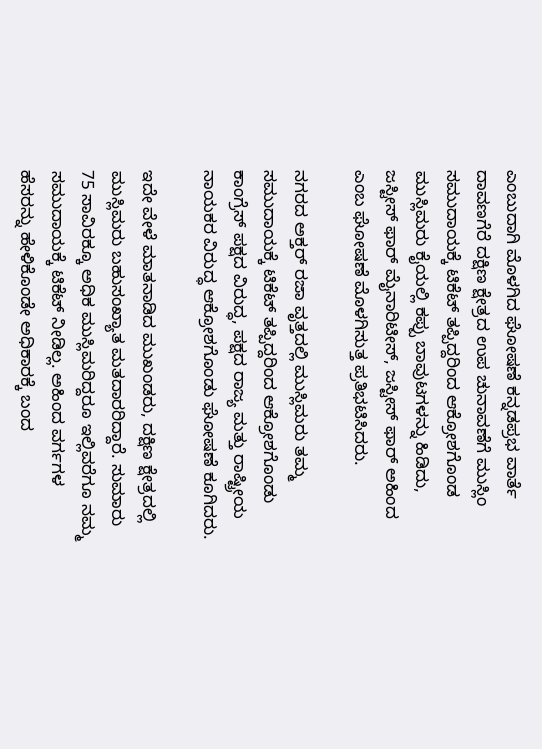ಎಂಬುದಾಗಿ ಮೊಳಗಿದ ಘೋಷಣೆ ಕನ್ನಡಪ್ರಭ ವಾರ್ತೆ ದಾವಣಗೆರೆ ದಕ್ಷಿಣ ಕ್ಷೇತ್ರದ ಉಪ ಚುನಾವಣೆಗೆ ಮುಸ್ಲಿಂ ಸಮುದಾಯಕ್ಕೆ ಟಿಕೆಟ್ ತಪ್ಪಿದ್ದರಿಂದ ಆಕ್ರೋಶಗೊಂಡ ಮುಸ್ಲಿಮರು ಕೈಯಲ್ಲಿ ಕಪ್ಪು ಬಾವುಟಗಳನ್ನು ಹಿಡಿದು, ಜಸ್ಟೀಸ್ ಫಾರ್ ಮೈನಾರಿಟೀಸ್, ಜಸ್ಟೀಸ್ ಫಾರ್ ಅಹಿಂದ ಎಂಬ ಘೋಷಣೆ ಮೊಳಗಿಸುತ್ತ ಪ್ರತಿಭಟಿಸಿದರು.

ನಗರದ ಅಕ್ತರ್ ರಜಾ ವೃತ್ತದಲ್ಲಿ ಮುಸ್ಲಿಮರು ತಮ್ಮ ಸಮುದಾಯಕ್ಕೆ ಟಿಕೆಟ್ ತಪ್ಪಿದ್ದರಿಂದ ಆಕ್ರೋಶಗೊಂಡು ಕಾಂಗ್ರೆಸ್ ಪಕ್ಷದ ವಿರುದ್ಧ, ಪಕ್ಷದ ರಾಜ್ಯ ಮತ್ತು ರಾಷ್ಟ್ರೀಯ ನಾಯಕರ ವಿರುದ್ಧ ಆಕ್ರೋಶಗೊಂಡು ಘೋಷಣೆ ಕೂಗಿದರು.

ಇದೇ ವೇಳೆ ಮಾತನಾಡಿದ ಮುಖಂಡರು, ದಕ್ಷಿಣ ಕ್ಷೇತ್ರದಲ್ಲಿ ಮುಸ್ಲಿಮರು ಬಹುಸಂಖ್ಯಾತ ಮತದಾರರಿದ್ದಾರೆ. ಸುಮಾರು 75 ಸಾವಿರಕ್ಕೂ ಅಧಿಕ ಮುಸ್ಲಿಮರಿದ್ದರೂ ಇಲ್ಲಿವರೆಗೂ ನಮ್ಮ ಸಮುದಾಯಕ್ಕೆ ಟಿಕೆಟ್ ನೀಡಿಲ್ಲ. ಅಹಿಂದ ವರ್ಗಗಳ ಹೆಸರನ್ನು ಹೇಳಿಕೊಂಡೇ ಅಧಿಕಾರಕ್ಕೆ ಬಂದ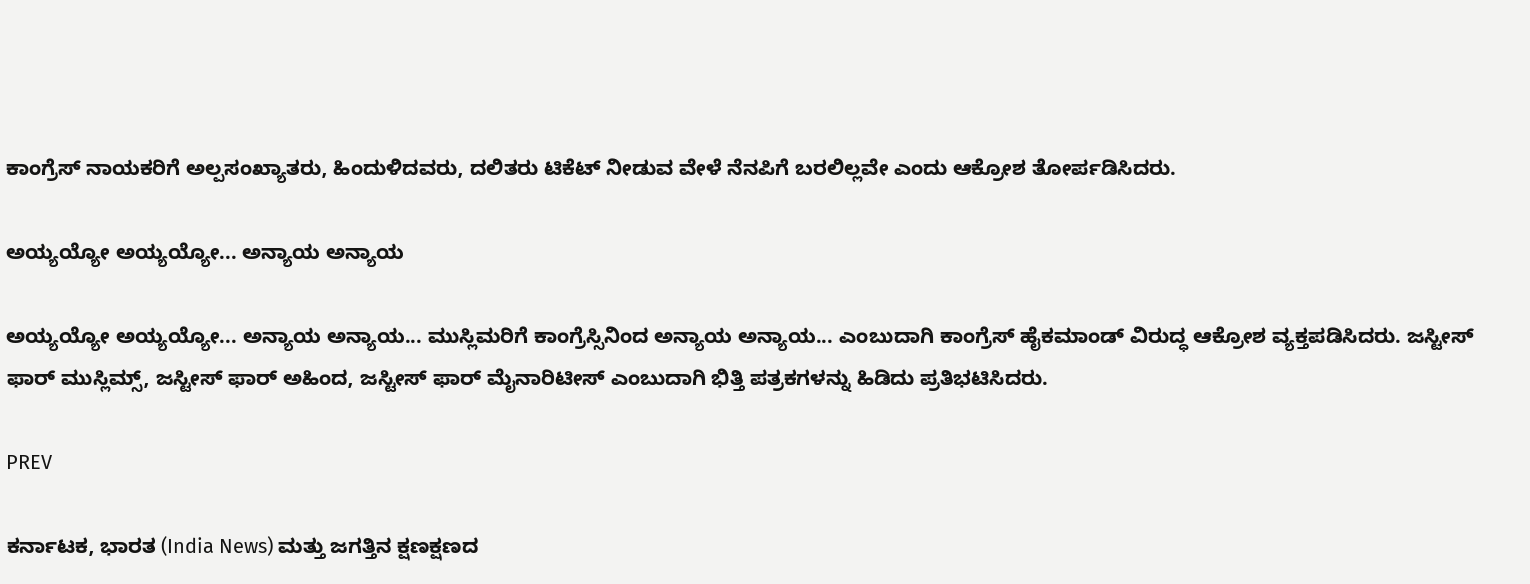ಕಾಂಗ್ರೆಸ್ ನಾಯಕರಿಗೆ ಅಲ್ಪಸಂಖ್ಯಾತರು, ಹಿಂದುಳಿದವರು, ದಲಿತರು ಟಿಕೆಟ್ ನೀಡುವ ವೇಳೆ ನೆನಪಿಗೆ ಬರಲಿಲ್ಲವೇ ಎಂದು ಆಕ್ರೋಶ ತೋರ್ಪಡಿಸಿದರು.

ಅಯ್ಯಯ್ಯೋ ಅಯ್ಯಯ್ಯೋ... ಅನ್ಯಾಯ ಅನ್ಯಾಯ

ಅಯ್ಯಯ್ಯೋ ಅಯ್ಯಯ್ಯೋ... ಅನ್ಯಾಯ ಅನ್ಯಾಯ... ಮುಸ್ಲಿಮರಿಗೆ ಕಾಂಗ್ರೆಸ್ಸಿನಿಂದ ಅನ್ಯಾಯ ಅನ್ಯಾಯ... ಎಂಬುದಾಗಿ ಕಾಂಗ್ರೆಸ್ ಹೈಕಮಾಂಡ್ ವಿರುದ್ಧ ಆಕ್ರೋಶ ವ್ಯಕ್ತಪಡಿಸಿದರು. ಜಸ್ಟೀಸ್ ಫಾರ್ ಮುಸ್ಲಿಮ್ಸ್, ಜಸ್ಟೀಸ್ ಫಾರ್ ಅಹಿಂದ, ಜಸ್ಟೀಸ್ ಫಾರ್ ಮೈನಾರಿಟೀಸ್ ಎಂಬುದಾಗಿ ಭಿತ್ತಿ ಪತ್ರಕಗಳನ್ನು ಹಿಡಿದು ಪ್ರತಿಭಟಿಸಿದರು.

PREV

ಕರ್ನಾಟಕ, ಭಾರತ (India News) ಮತ್ತು ಜಗತ್ತಿನ ಕ್ಷಣಕ್ಷಣದ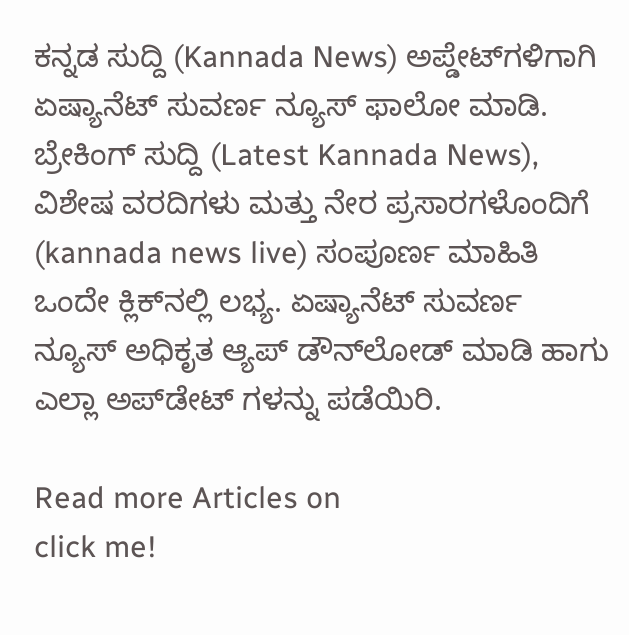ಕನ್ನಡ ಸುದ್ದಿ (Kannada News) ಅಪ್ಡೇಟ್‌ಗಳಿಗಾಗಿ ಏಷ್ಯಾನೆಟ್ ಸುವರ್ಣ ನ್ಯೂಸ್‌ ಫಾಲೋ ಮಾಡಿ. ಬ್ರೇಕಿಂಗ್ ಸುದ್ದಿ (Latest Kannada News), ವಿಶೇಷ ವರದಿಗಳು ಮತ್ತು ನೇರ ಪ್ರಸಾರಗಳೊಂದಿಗೆ (kannada news live) ಸಂಪೂರ್ಣ ಮಾಹಿತಿ ಒಂದೇ ಕ್ಲಿಕ್‌ನಲ್ಲಿ ಲಭ್ಯ. ಏಷ್ಯಾನೆಟ್ ಸುವರ್ಣ ನ್ಯೂಸ್ ಅಧಿಕೃತ ಆ್ಯಪ್ ಡೌನ್‌ಲೋಡ್ ಮಾಡಿ ಹಾಗು ಎಲ್ಲಾ ಅಪ್‌ಡೇಟ್ ಗಳನ್ನು ಪಡೆಯಿರಿ.

Read more Articles on
click me!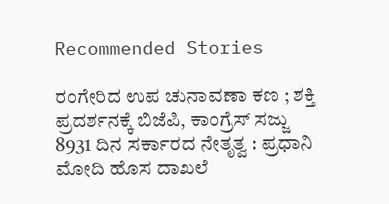Recommended Stories

ರಂಗೇರಿದ ಉಪ ಚುನಾವಣಾ ಕಣ ; ಶಕ್ತಿ ಪ್ರದರ್ಶನಕ್ಕೆ ಬಿಜೆಪಿ, ಕಾಂಗ್ರೆಸ್‌ ಸಜ್ಜು
8931 ದಿನ ಸರ್ಕಾರದ ನೇತೃತ್ವ : ಪ್ರಧಾನಿ ಮೋದಿ ಹೊಸ ದಾಖಲೆ